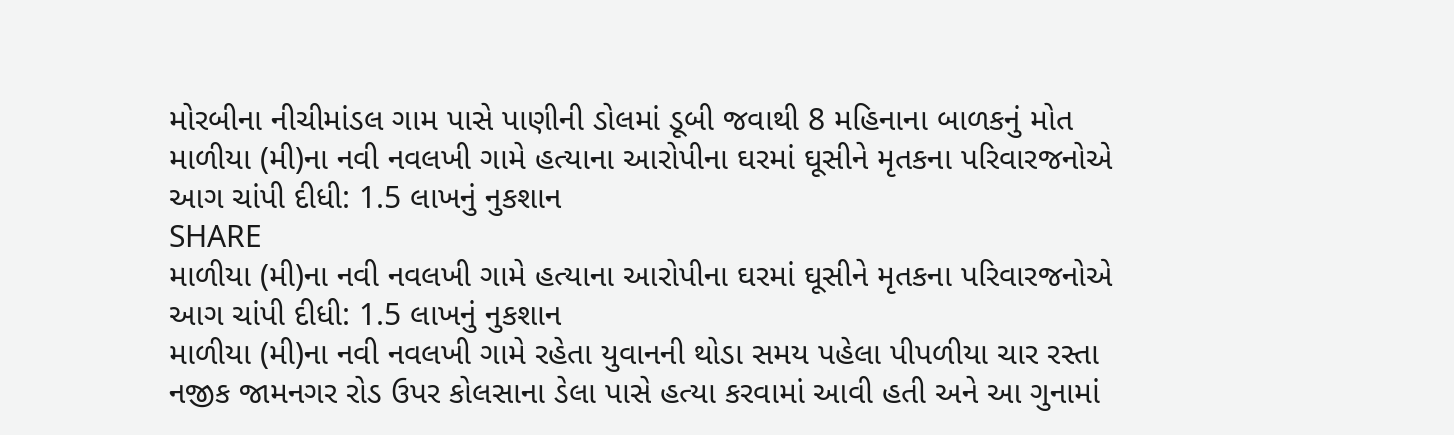મોરબીના નીચીમાંડલ ગામ પાસે પાણીની ડોલમાં ડૂબી જવાથી 8 મહિનાના બાળકનું મોત
માળીયા (મી)ના નવી નવલખી ગામે હત્યાના આરોપીના ઘરમાં ઘૂસીને મૃતકના પરિવારજનોએ આગ ચાંપી દીધી: 1.5 લાખનું નુકશાન
SHARE
માળીયા (મી)ના નવી નવલખી ગામે હત્યાના આરોપીના ઘરમાં ઘૂસીને મૃતકના પરિવારજનોએ આગ ચાંપી દીધી: 1.5 લાખનું નુકશાન
માળીયા (મી)ના નવી નવલખી ગામે રહેતા યુવાનની થોડા સમય પહેલા પીપળીયા ચાર રસ્તા નજીક જામનગર રોડ ઉપર કોલસાના ડેલા પાસે હત્યા કરવામાં આવી હતી અને આ ગુનામાં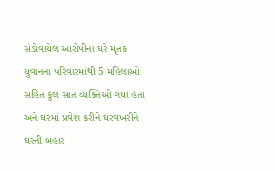સંડોવાયેલ આરોપીના ઘરે મૃતક યુવાનના પરિવારમાંથી 5 મહિલાઓ સહિત કુલ સાત વ્યક્તિઓ ગયા હતા અને ઘરમાં પ્રવેશ કરીને ઘરવખરીને ઘરની બહાર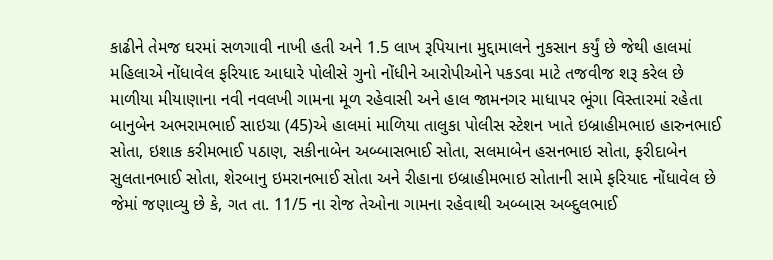કાઢીને તેમજ ઘરમાં સળગાવી નાખી હતી અને 1.5 લાખ રૂપિયાના મુદ્દામાલને નુકસાન કર્યું છે જેથી હાલમાં મહિલાએ નોંધાવેલ ફરિયાદ આધારે પોલીસે ગુનો નોંધીને આરોપીઓને પકડવા માટે તજવીજ શરૂ કરેલ છે
માળીયા મીયાણાના નવી નવલખી ગામના મૂળ રહેવાસી અને હાલ જામનગર માધાપર ભૂંગા વિસ્તારમાં રહેતા બાનુબેન અભરામભાઈ સાઇચા (45)એ હાલમાં માળિયા તાલુકા પોલીસ સ્ટેશન ખાતે ઇબ્રાહીમભાઇ હારુનભાઈ સોતા, ઇશાક કરીમભાઈ પઠાણ, સકીનાબેન અબ્બાસભાઈ સોતા, સલમાબેન હસનભાઇ સોતા, ફરીદાબેન સુલતાનભાઈ સોતા, શેરબાનુ ઇમરાનભાઈ સોતા અને રીહાના ઇબ્રાહીમભાઇ સોતાની સામે ફરિયાદ નોંધાવેલ છે જેમાં જણાવ્યુ છે કે, ગત તા. 11/5 ના રોજ તેઓના ગામના રહેવાથી અબ્બાસ અબ્દુલભાઈ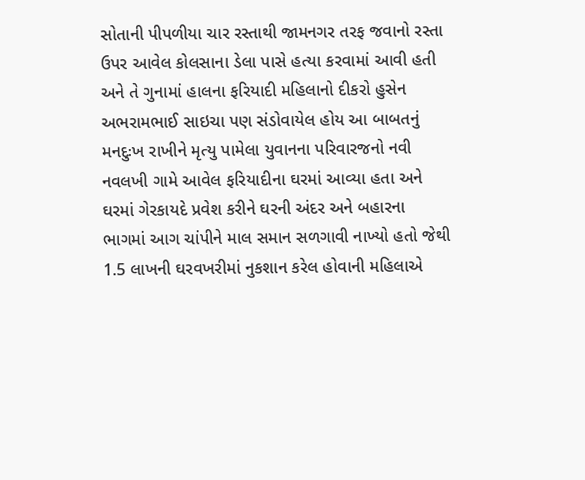સોતાની પીપળીયા ચાર રસ્તાથી જામનગર તરફ જવાનો રસ્તા ઉપર આવેલ કોલસાના ડેલા પાસે હત્યા કરવામાં આવી હતી અને તે ગુનામાં હાલના ફરિયાદી મહિલાનો દીકરો હુસેન અભરામભાઈ સાઇચા પણ સંડોવાયેલ હોય આ બાબતનું મનદુઃખ રાખીને મૃત્યુ પામેલા યુવાનના પરિવારજનો નવી નવલખી ગામે આવેલ ફરિયાદીના ઘરમાં આવ્યા હતા અને ઘરમાં ગેરકાયદે પ્રવેશ કરીને ઘરની અંદર અને બહારના ભાગમાં આગ ચાંપીને માલ સમાન સળગાવી નાખ્યો હતો જેથી 1.5 લાખની ઘરવખરીમાં નુકશાન કરેલ હોવાની મહિલાએ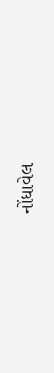નોંધાવેલ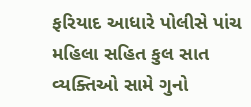ફરિયાદ આધારે પોલીસે પાંચ મહિલા સહિત કુલ સાત વ્યક્તિઓ સામે ગુનો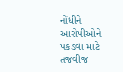નોંધીને આરોપીઓને પકડવા માટે તજવીજ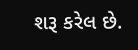શરૂ કરેલ છે.